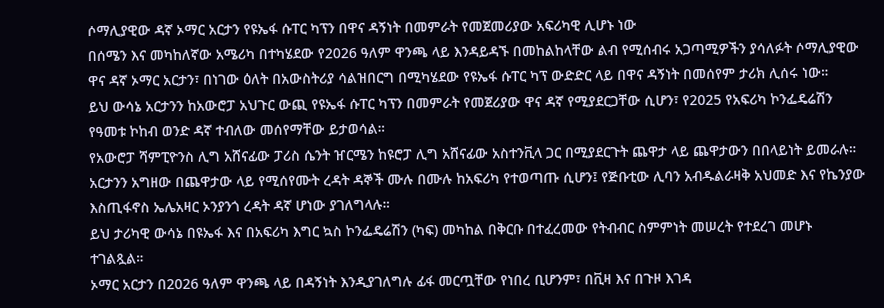ሶማሊያዊው ዳኛ ኦማር አርታን የዩኤፋ ሱፐር ካፕን በዋና ዳኝነት በመምራት የመጀመሪያው አፍሪካዊ ሊሆኑ ነው
በሰሜን እና መካከለኛው አሜሪካ በተካሄደው የ2026 ዓለም ዋንጫ ላይ እንዳይዳኙ በመከልከላቸው ልብ የሚሰብሩ አጋጣሚዎችን ያሳለፉት ሶማሊያዊው ዋና ዳኛ ኦማር አርታን፣ በነገው ዕለት በአውስትሪያ ሳልዝበርግ በሚካሄደው የዩኤፋ ሱፐር ካፕ ውድድር ላይ በዋና ዳኝነት በመሰየም ታሪክ ሊሰሩ ነው።
ይህ ውሳኔ አርታንን ከአውሮፓ አህጉር ውጪ የዩኤፋ ሱፐር ካፕን በመምራት የመጀሪያው ዋና ዳኛ የሚያደርጋቸው ሲሆን፣ የ2025 የአፍሪካ ኮንፌዴሬሽን የዓመቱ ኮከብ ወንድ ዳኛ ተብለው መሰየማቸው ይታወሳል።
የአውሮፓ ሻምፒዮንስ ሊግ አሸናፊው ፓሪስ ሴንት ዠርሜን ከዩሮፓ ሊግ አሸናፊው አስተንቪላ ጋር በሚያደርጉት ጨዋታ ላይ ጨዋታውን በበላይነት ይመራሉ።
አርታንን አግዘው በጨዋታው ላይ የሚሰየሙት ረዳት ዳኞች ሙሉ በሙሉ ከአፍሪካ የተወጣጡ ሲሆን፤ የጅቡቲው ሊባን አብዱልራዛቅ አህመድ እና የኬንያው እስጢፋኖስ ኤሌአዛር ኦንያንጎ ረዳት ዳኛ ሆነው ያገለግላሉ።
ይህ ታሪካዊ ውሳኔ በዩኤፋ እና በአፍሪካ እግር ኳስ ኮንፌዴሬሽን (ካፍ) መካከል በቅርቡ በተፈረመው የትብብር ስምምነት መሠረት የተደረገ መሆኑ ተገልጿል።
ኦማር አርታን በ2026 ዓለም ዋንጫ ላይ በዳኝነት እንዲያገለግሉ ፊፋ መርጧቸው የነበረ ቢሆንም፣ በቪዛ እና በጉዞ እገዳ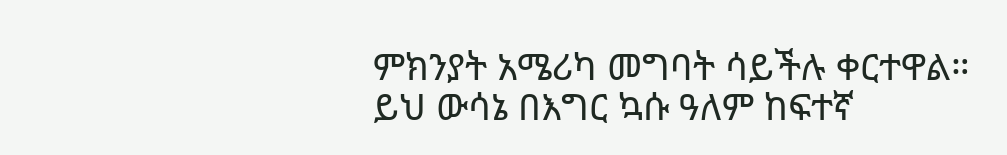ምክንያት አሜሪካ መግባት ሳይችሉ ቀርተዋል።
ይህ ውሳኔ በእግር ኳሱ ዓለም ከፍተኛ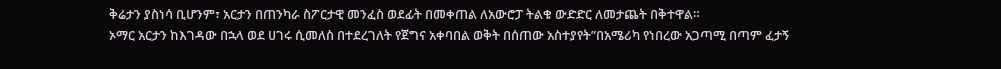ቅሬታን ያስነሳ ቢሆንም፣ አርታን በጠንካራ ስፖርታዊ መንፈስ ወደፊት በመቀጠል ለአውሮፓ ትልቁ ውድድር ለመታጨት በቅተዋል።
ኦማር አርታን ከእገዳው በኋላ ወደ ሀገሩ ሲመለስ በተደረገለት የጀግና አቀባበል ወቅት በሰጠው አስተያየት”በአሜሪካ የነበረው አጋጣሚ በጣም ፈታኝ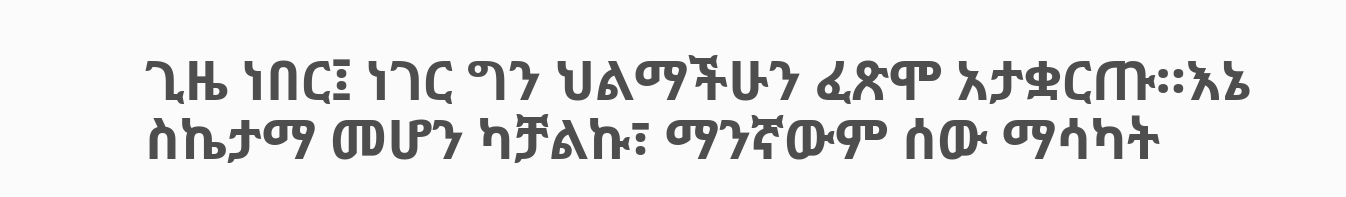ጊዜ ነበር፤ ነገር ግን ህልማችሁን ፈጽሞ አታቋርጡ።እኔ ስኬታማ መሆን ካቻልኩ፣ ማንኛውም ሰው ማሳካት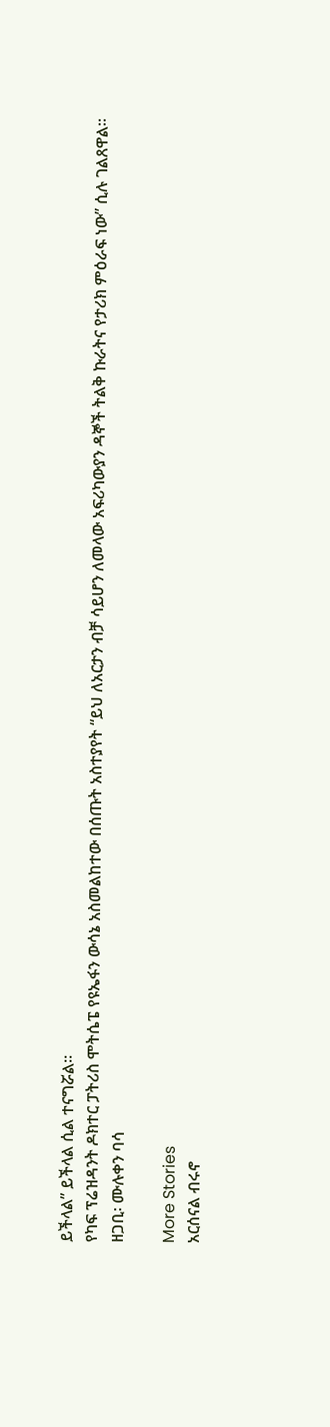ይችላል” ይችላል ሲል ተናግሯል።
የካፍ ፕሬዝዳንት ዶክተር ፓትሪስ ሞትሴፔ የዩኤፋን ውሳኔ አስመልከተው በሰጡት አስተያየት “ይህ ለአርታን ብቻ ሳይሆን ለመላው አፍሪካውያን ዳኞች ትልቅ ኩራትና የታሪክ ምዕራፍ ነው” ሲሉ ገልጸዋል።
ዘጋቢ፡ ሙሉቀን ባሳ

More Stories
አርሰናል ብሩኖ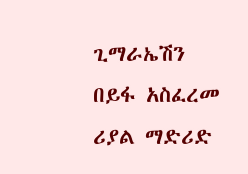ጊማራኤሽን በይፋ አስፈረመ
ሪያል ማድሪድ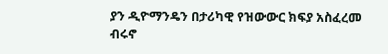ያን ዲዮማንዴን በታሪካዊ የዝውውር ክፍያ አስፈረመ
ብሩኖ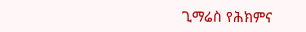ጊማሬስ የሕክምና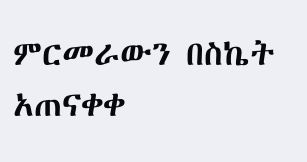ምርመራውን በስኬት አጠናቀቀ